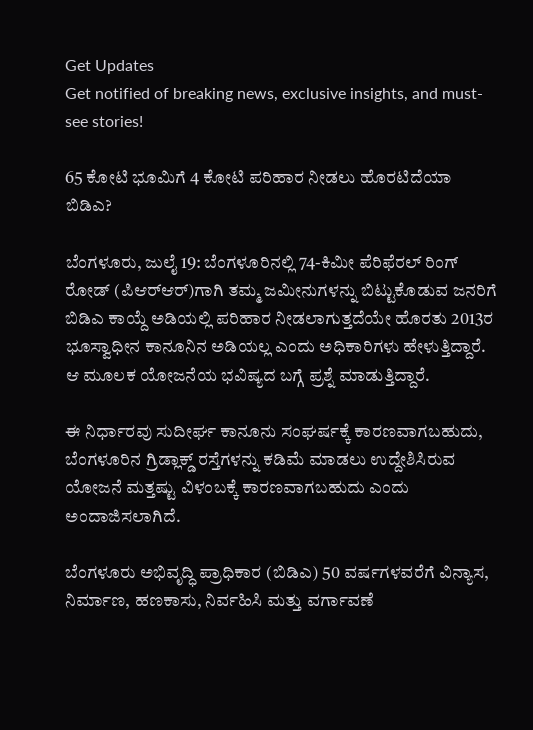Get Updates
Get notified of breaking news, exclusive insights, and must-see stories!

65 ಕೋಟಿ ಭೂಮಿಗೆ 4 ಕೋಟಿ ಪರಿಹಾರ ನೀಡಲು ಹೊರಟಿದೆಯಾ ಬಿಡಿಎ?

ಬೆಂಗಳೂರು, ಜುಲೈ 19: ಬೆಂಗಳೂರಿನಲ್ಲಿ 74-ಕಿಮೀ ಪೆರಿಫೆರಲ್ ರಿಂಗ್ ರೋಡ್ (ಪಿಆರ್‌ಆರ್)ಗಾಗಿ ತಮ್ಮ ಜಮೀನುಗಳನ್ನು ಬಿಟ್ಟುಕೊಡುವ ಜನರಿಗೆ ಬಿಡಿಎ ಕಾಯ್ದೆ ಅಡಿಯಲ್ಲಿ ಪರಿಹಾರ ನೀಡಲಾಗುತ್ತದೆಯೇ ಹೊರತು 2013ರ ಭೂಸ್ವಾಧೀನ ಕಾನೂನಿನ ಅಡಿಯಲ್ಲ ಎಂದು ಅಧಿಕಾರಿಗಳು ಹೇಳುತ್ತಿದ್ದಾರೆ. ಆ ಮೂಲಕ ಯೋಜನೆಯ ಭವಿಷ್ಯದ ಬಗ್ಗೆ ಪ್ರಶ್ನೆ ಮಾಡುತ್ತಿದ್ದಾರೆ.

ಈ ನಿರ್ಧಾರವು ಸುದೀರ್ಘ ಕಾನೂನು ಸಂಘರ್ಷಕ್ಕೆ ಕಾರಣವಾಗಬಹುದು, ಬೆಂಗಳೂರಿನ ಗ್ರಿಡ್ಲಾಕ್ಡ್ ರಸ್ತೆಗಳನ್ನು ಕಡಿಮೆ ಮಾಡಲು ಉದ್ದೇಶಿಸಿರುವ ಯೋಜನೆ ಮತ್ತಷ್ಟು ವಿಳಂಬಕ್ಕೆ ಕಾರಣವಾಗಬಹುದು ಎಂದು ಅಂದಾಜಿಸಲಾಗಿದೆ.

ಬೆಂಗಳೂರು ಅಭಿವೃದ್ಧಿ ಪ್ರಾಧಿಕಾರ (ಬಿಡಿಎ) 50 ವರ್ಷಗಳವರೆಗೆ ವಿನ್ಯಾಸ, ನಿರ್ಮಾಣ, ಹಣಕಾಸು, ನಿರ್ವಹಿಸಿ ಮತ್ತು ವರ್ಗಾವಣೆ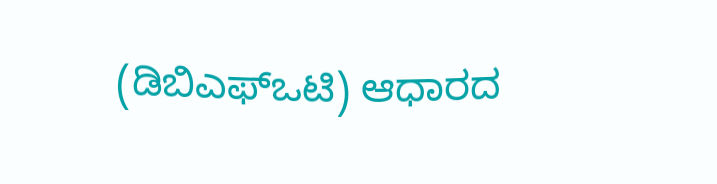(ಡಿಬಿಎಫ್‌ಒಟಿ) ಆಧಾರದ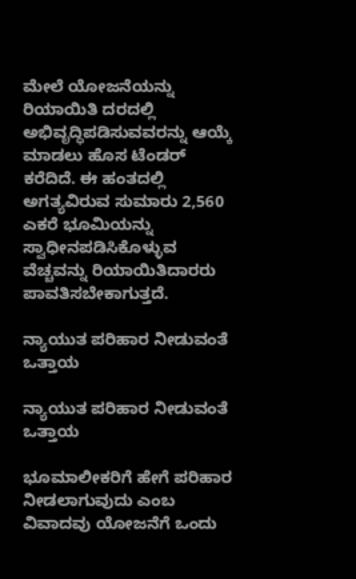ಮೇಲೆ ಯೋಜನೆಯನ್ನು ರಿಯಾಯಿತಿ ದರದಲ್ಲಿ ಅಭಿವೃದ್ಧಿಪಡಿಸುವವರನ್ನು ಆಯ್ಕೆ ಮಾಡಲು ಹೊಸ ಟೆಂಡರ್ ಕರೆದಿದೆ. ಈ ಹಂತದಲ್ಲಿ ಅಗತ್ಯವಿರುವ ಸುಮಾರು 2,560 ಎಕರೆ ಭೂಮಿಯನ್ನು ಸ್ವಾಧೀನಪಡಿಸಿಕೊಳ್ಳುವ ವೆಚ್ಚವನ್ನು ರಿಯಾಯಿತಿದಾರರು ಪಾವತಿಸಬೇಕಾಗುತ್ತದೆ.

ನ್ಯಾಯುತ ಪರಿಹಾರ ನೀಡುವಂತೆ ಒತ್ತಾಯ

ನ್ಯಾಯುತ ಪರಿಹಾರ ನೀಡುವಂತೆ ಒತ್ತಾಯ

ಭೂಮಾಲೀಕರಿಗೆ ಹೇಗೆ ಪರಿಹಾರ ನೀಡಲಾಗುವುದು ಎಂಬ ವಿವಾದವು ಯೋಜನೆಗೆ ಒಂದು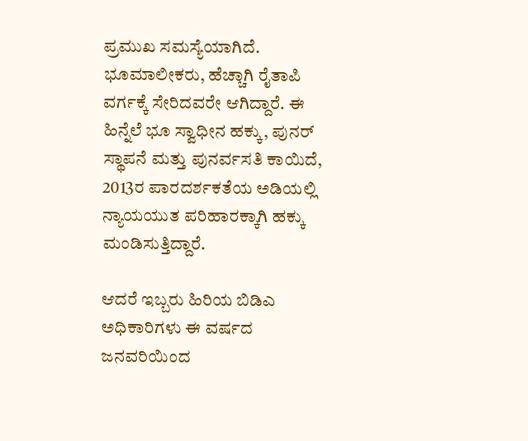ಪ್ರಮುಖ ಸಮಸ್ಯೆಯಾಗಿದೆ. ಭೂಮಾಲೀಕರು, ಹೆಚ್ಚಾಗಿ ರೈತಾಪಿ ವರ್ಗಕ್ಕೆ ಸೇರಿದವರೇ ಆಗಿದ್ದಾರೆ. ಈ ಹಿನ್ನೆಲೆ ಭೂ ಸ್ವಾಧೀನ ಹಕ್ಕು, ಪುನರ್ ಸ್ಥಾಪನೆ ಮತ್ತು ಪುನರ್ವಸತಿ ಕಾಯಿದೆ, 2013ರ ಪಾರದರ್ಶಕತೆಯ ಅಡಿಯಲ್ಲಿ ನ್ಯಾಯಯುತ ಪರಿಹಾರಕ್ಕಾಗಿ ಹಕ್ಕು ಮಂಡಿಸುತ್ತಿದ್ದಾರೆ.

ಆದರೆ ಇಬ್ಬರು ಹಿರಿಯ ಬಿಡಿಎ ಅಧಿಕಾರಿಗಳು ಈ ವರ್ಷದ ಜನವರಿಯಿಂದ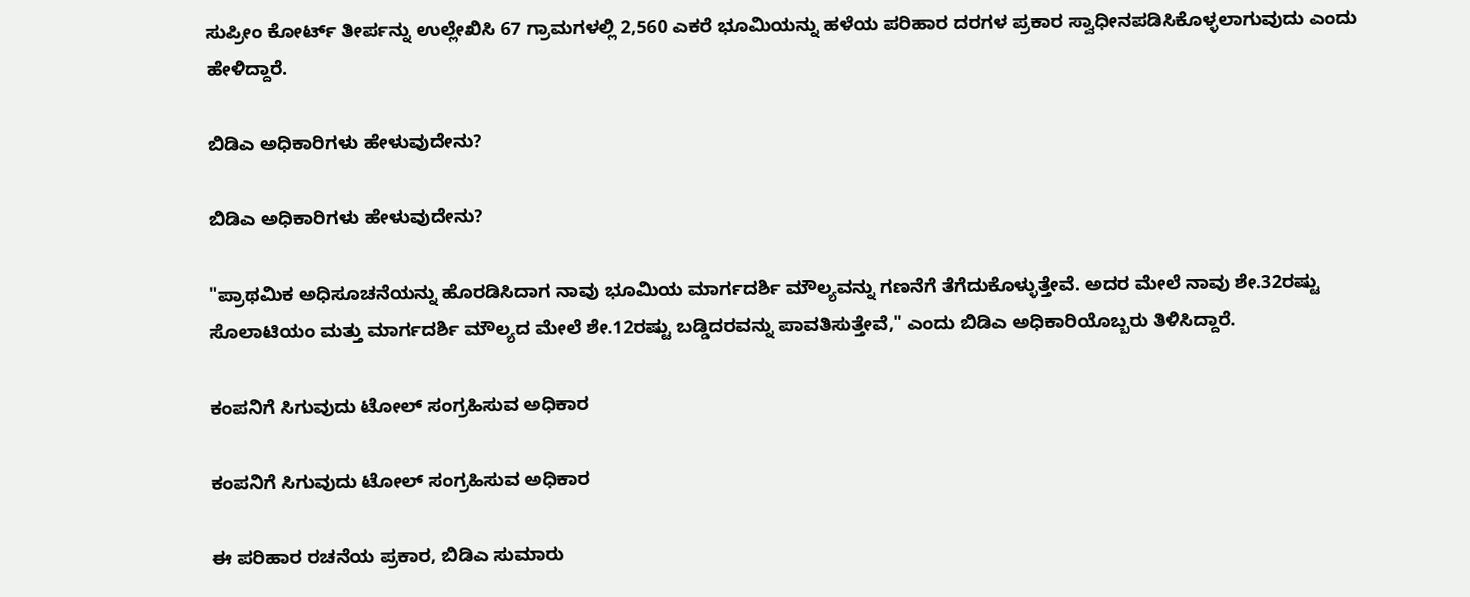ಸುಪ್ರೀಂ ಕೋರ್ಟ್ ತೀರ್ಪನ್ನು ಉಲ್ಲೇಖಿಸಿ 67 ಗ್ರಾಮಗಳಲ್ಲಿ 2,560 ಎಕರೆ ಭೂಮಿಯನ್ನು ಹಳೆಯ ಪರಿಹಾರ ದರಗಳ ಪ್ರಕಾರ ಸ್ವಾಧೀನಪಡಿಸಿಕೊಳ್ಳಲಾಗುವುದು ಎಂದು ಹೇಳಿದ್ದಾರೆ.

ಬಿಡಿಎ ಅಧಿಕಾರಿಗಳು ಹೇಳುವುದೇನು?

ಬಿಡಿಎ ಅಧಿಕಾರಿಗಳು ಹೇಳುವುದೇನು?

"ಪ್ರಾಥಮಿಕ ಅಧಿಸೂಚನೆಯನ್ನು ಹೊರಡಿಸಿದಾಗ ನಾವು ಭೂಮಿಯ ಮಾರ್ಗದರ್ಶಿ ಮೌಲ್ಯವನ್ನು ಗಣನೆಗೆ ತೆಗೆದುಕೊಳ್ಳುತ್ತೇವೆ. ಅದರ ಮೇಲೆ ನಾವು ಶೇ.32ರಷ್ಟು ಸೊಲಾಟಿಯಂ ಮತ್ತು ಮಾರ್ಗದರ್ಶಿ ಮೌಲ್ಯದ ಮೇಲೆ ಶೇ.12ರಷ್ಟು ಬಡ್ಡಿದರವನ್ನು ಪಾವತಿಸುತ್ತೇವೆ," ಎಂದು ಬಿಡಿಎ ಅಧಿಕಾರಿಯೊಬ್ಬರು ತಿಳಿಸಿದ್ದಾರೆ.

ಕಂಪನಿಗೆ ಸಿಗುವುದು ಟೋಲ್ ಸಂಗ್ರಹಿಸುವ ಅಧಿಕಾರ

ಕಂಪನಿಗೆ ಸಿಗುವುದು ಟೋಲ್ ಸಂಗ್ರಹಿಸುವ ಅಧಿಕಾರ

ಈ ಪರಿಹಾರ ರಚನೆಯ ಪ್ರಕಾರ, ಬಿಡಿಎ ಸುಮಾರು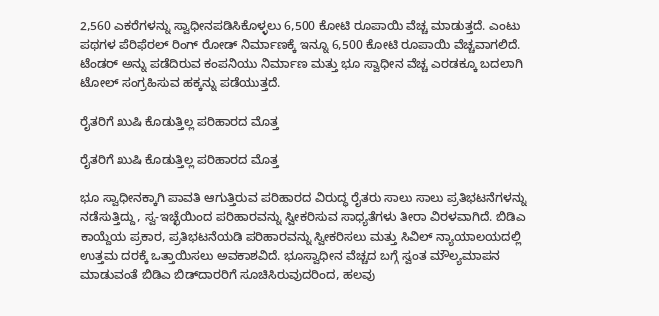2,560 ಎಕರೆಗಳನ್ನು ಸ್ವಾಧೀನಪಡಿಸಿಕೊಳ್ಳಲು 6,500 ಕೋಟಿ ರೂಪಾಯಿ ವೆಚ್ಚ ಮಾಡುತ್ತದೆ. ಎಂಟು ಪಥಗಳ ಪೆರಿಫೆರಲ್ ರಿಂಗ್ ರೋಡ್ ನಿರ್ಮಾಣಕ್ಕೆ ಇನ್ನೂ 6,500 ಕೋಟಿ ರೂಪಾಯಿ ವೆಚ್ಚವಾಗಲಿದೆ. ಟೆಂಡರ್ ಅನ್ನು ಪಡೆದಿರುವ ಕಂಪನಿಯು ನಿರ್ಮಾಣ ಮತ್ತು ಭೂ ಸ್ವಾಧೀನ ವೆಚ್ಚ ಎರಡಕ್ಕೂ ಬದಲಾಗಿ ಟೋಲ್ ಸಂಗ್ರಹಿಸುವ ಹಕ್ಕನ್ನು ಪಡೆಯುತ್ತದೆ.

ರೈತರಿಗೆ ಖುಷಿ ಕೊಡುತ್ತಿಲ್ಲ ಪರಿಹಾರದ ಮೊತ್ತ

ರೈತರಿಗೆ ಖುಷಿ ಕೊಡುತ್ತಿಲ್ಲ ಪರಿಹಾರದ ಮೊತ್ತ

ಭೂ ಸ್ವಾಧೀನಕ್ಕಾಗಿ ಪಾವತಿ ಆಗುತ್ತಿರುವ ಪರಿಹಾರದ ವಿರುದ್ಧ ರೈತರು ಸಾಲು ಸಾಲು ಪ್ರತಿಭಟನೆಗಳನ್ನು ನಡೆಸುತ್ತಿದ್ದು, ಸ್ವ-ಇಚ್ಛೆಯಿಂದ ಪರಿಹಾರವನ್ನು ಸ್ವೀಕರಿಸುವ ಸಾಧ್ಯತೆಗಳು ತೀರಾ ವಿರಳವಾಗಿದೆ. ಬಿಡಿಎ ಕಾಯ್ದೆಯ ಪ್ರಕಾರ, ಪ್ರತಿಭಟನೆಯಡಿ ಪರಿಹಾರವನ್ನು ಸ್ವೀಕರಿಸಲು ಮತ್ತು ಸಿವಿಲ್ ನ್ಯಾಯಾಲಯದಲ್ಲಿ ಉತ್ತಮ ದರಕ್ಕೆ ಒತ್ತಾಯಿಸಲು ಅವಕಾಶವಿದೆ. ಭೂಸ್ವಾಧೀನ ವೆಚ್ಚದ ಬಗ್ಗೆ ಸ್ವಂತ ಮೌಲ್ಯಮಾಪನ ಮಾಡುವಂತೆ ಬಿಡಿಎ ಬಿಡ್‌ದಾರರಿಗೆ ಸೂಚಿಸಿರುವುದರಿಂದ, ಹಲವು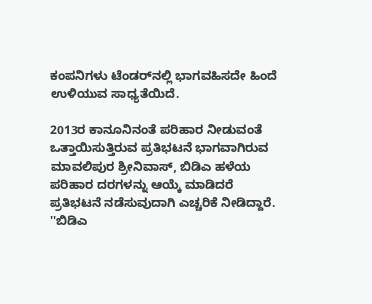ಕಂಪನಿಗಳು ಟೆಂಡರ್‌ನಲ್ಲಿ ಭಾಗವಹಿಸದೇ ಹಿಂದೆ ಉಳಿಯುವ ಸಾಧ್ಯತೆಯಿದೆ.

2013ರ ಕಾನೂನಿನಂತೆ ಪರಿಹಾರ ನೀಡುವಂತೆ ಒತ್ತಾಯಿಸುತ್ತಿರುವ ಪ್ರತಿಭಟನೆ ಭಾಗವಾಗಿರುವ ಮಾವಲಿಪುರ ಶ್ರೀನಿವಾಸ್, ಬಿಡಿಎ ಹಳೆಯ ಪರಿಹಾರ ದರಗಳನ್ನು ಆಯ್ಕೆ ಮಾಡಿದರೆ ಪ್ರತಿಭಟನೆ ನಡೆಸುವುದಾಗಿ ಎಚ್ಚರಿಕೆ ನೀಡಿದ್ದಾರೆ. ''ಬಿಡಿಎ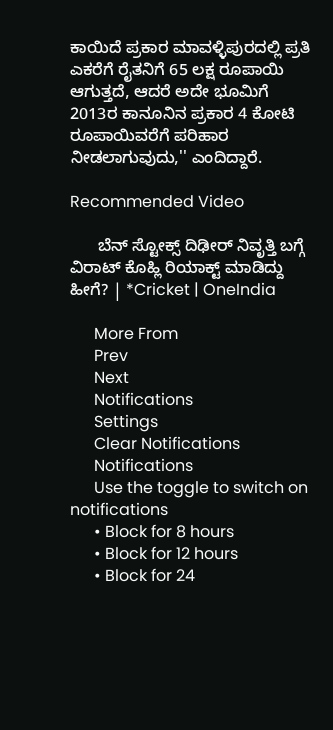ಕಾಯಿದೆ ಪ್ರಕಾರ ಮಾವಳ್ಳಿಪುರದಲ್ಲಿ ಪ್ರತಿ ಎಕರೆಗೆ ರೈತನಿಗೆ 65 ಲಕ್ಷ ರೂಪಾಯಿ ಆಗುತ್ತದೆ, ಆದರೆ ಅದೇ ಭೂಮಿಗೆ 2013ರ ಕಾನೂನಿನ ಪ್ರಕಾರ 4 ಕೋಟಿ ರೂಪಾಯಿವರೆಗೆ ಪರಿಹಾರ ನೀಡಲಾಗುವುದು,'' ಎಂದಿದ್ದಾರೆ.

Recommended Video

      ಬೆನ್ ಸ್ಟೋಕ್ಸ್ ದಿಢೀರ್ ನಿವೃತ್ತಿ ಬಗ್ಗೆ ವಿರಾಟ್ ಕೊಹ್ಲಿ ರಿಯಾಕ್ಟ್ ಮಾಡಿದ್ದು ಹೀಗೆ? | *Cricket | OneIndia

      More From
      Prev
      Next
      Notifications
      Settings
      Clear Notifications
      Notifications
      Use the toggle to switch on notifications
      • Block for 8 hours
      • Block for 12 hours
      • Block for 24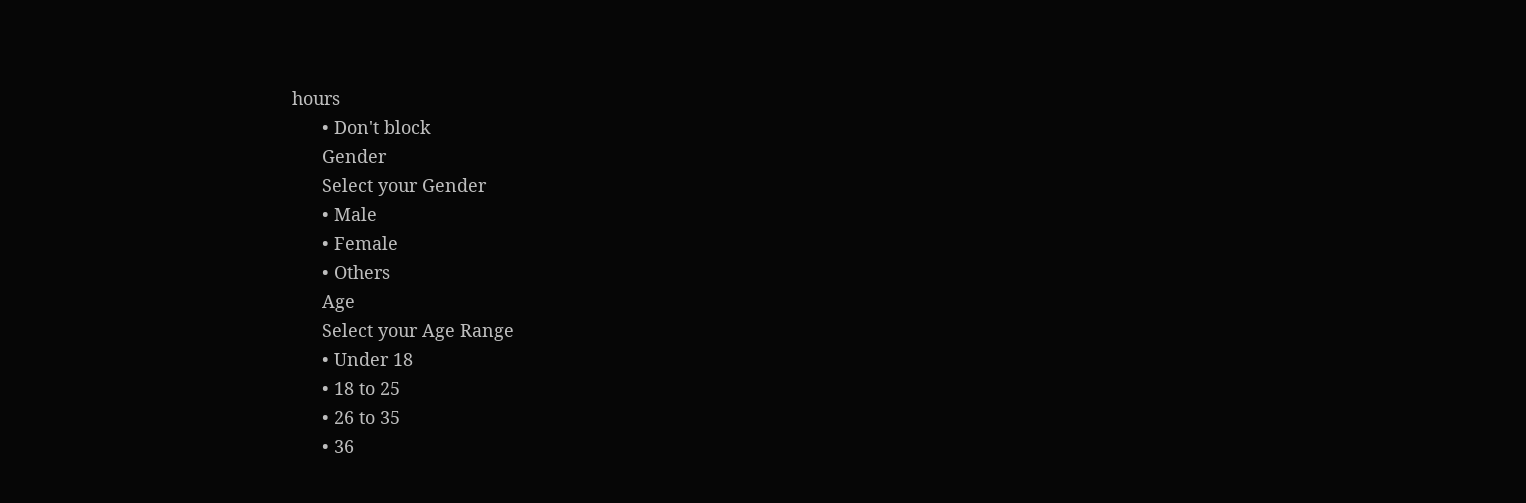hours
      • Don't block
      Gender
      Select your Gender
      • Male
      • Female
      • Others
      Age
      Select your Age Range
      • Under 18
      • 18 to 25
      • 26 to 35
      • 36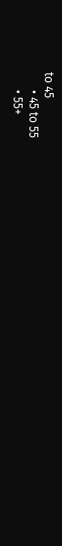to 45
      • 45 to 55
      • 55+